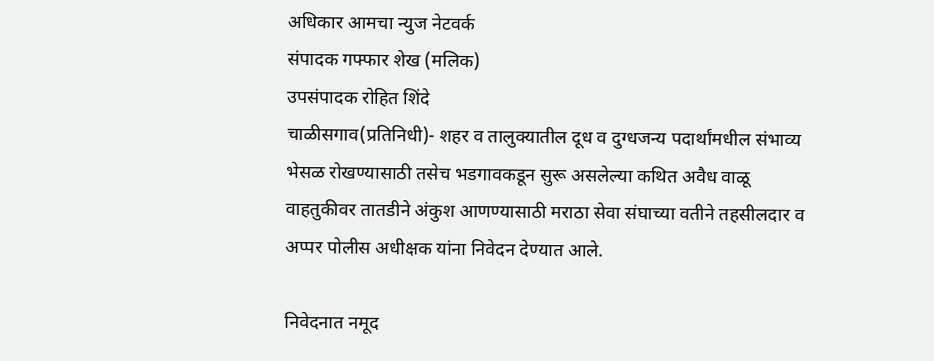अधिकार आमचा न्युज नेटवर्क
संपादक गफ्फार शेख (मलिक)
उपसंपादक रोहित शिंदे
चाळीसगाव(प्रतिनिधी)- शहर व तालुक्यातील दूध व दुग्धजन्य पदार्थांमधील संभाव्य भेसळ रोखण्यासाठी तसेच भडगावकडून सुरू असलेल्या कथित अवैध वाळू वाहतुकीवर तातडीने अंकुश आणण्यासाठी मराठा सेवा संघाच्या वतीने तहसीलदार व अप्पर पोलीस अधीक्षक यांना निवेदन देण्यात आले.

निवेदनात नमूद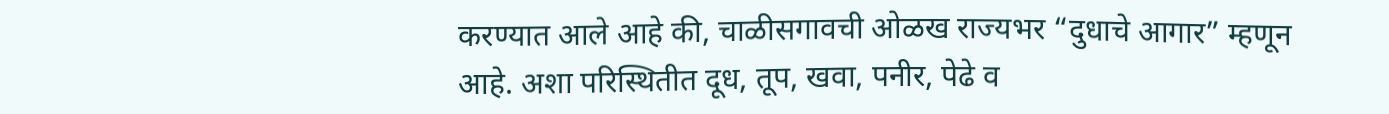करण्यात आले आहे की, चाळीसगावची ओळख राज्यभर “दुधाचे आगार” म्हणून आहे. अशा परिस्थितीत दूध, तूप, खवा, पनीर, पेढे व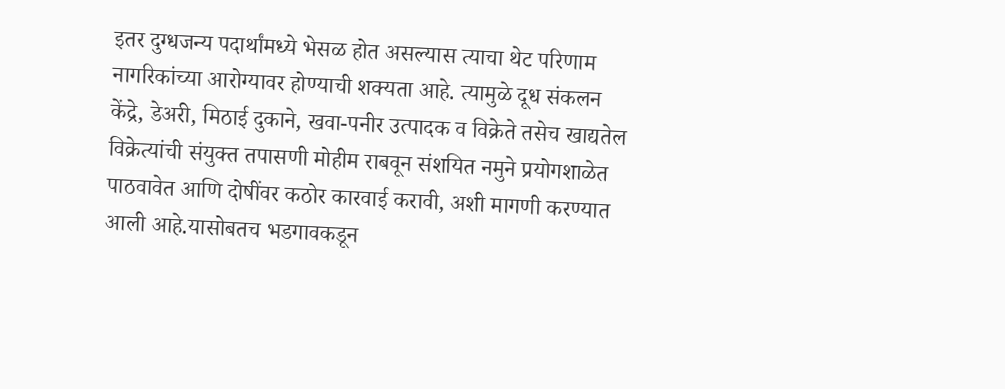इतर दुग्धजन्य पदार्थांमध्ये भेसळ होत असल्यास त्याचा थेट परिणाम नागरिकांच्या आरोग्यावर होण्याची शक्यता आहे. त्यामुळे दूध संकलन केंद्रे, डेअरी, मिठाई दुकाने, खवा-पनीर उत्पादक व विक्रेते तसेच खाद्यतेल विक्रेत्यांची संयुक्त तपासणी मोहीम राबवून संशयित नमुने प्रयोगशाळेत पाठवावेत आणि दोषींवर कठोर कारवाई करावी, अशी मागणी करण्यात आली आहे.यासोबतच भडगावकडून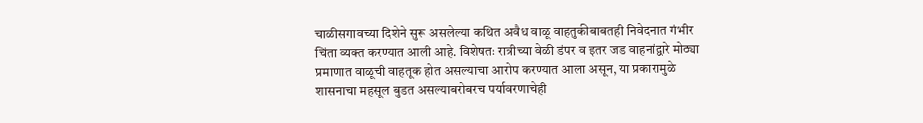चाळीसगावच्या दिशेने सुरू असलेल्या कथित अवैध वाळू वाहतुकीबाबतही निवेदनात गंभीर चिंता व्यक्त करण्यात आली आहे. विशेषतः रात्रीच्या वेळी डंपर व इतर जड वाहनांद्वारे मोठ्या प्रमाणात वाळूची वाहतूक होत असल्याचा आरोप करण्यात आला असून, या प्रकारामुळे शासनाचा महसूल बुडत असल्याबरोबरच पर्यावरणाचेही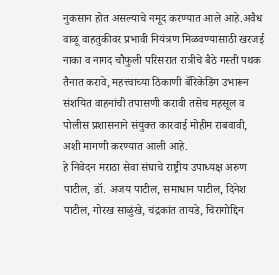नुकसान होत असल्याचे नमूद करण्यात आले आहे.अवैध वाळू वाहतुकीवर प्रभावी नियंत्रण मिळवण्यासाठी खरजई नाका व नागद चौफुली परिसरात रात्रीचे बैठे गस्ती पथक तैनात करावे, महत्त्वाच्या ठिकाणी बॅरिकेडिंग उभारून संशयित वाहनांची तपासणी करावी तसेच महसूल व पोलीस प्रशासनाने संयुक्त कारवाई मोहीम राबवावी, अशी मागणी करण्यात आली आहे.
हे निवेदन मराठा सेवा संघाचे राष्ट्रीय उपाध्यक्ष अरुण पाटील, डॉ. अजय पाटील, समाधान पाटील, दिनेश पाटील, गोरख साळुंखे, चंद्रकांत तायडे, चिरागोद्दिन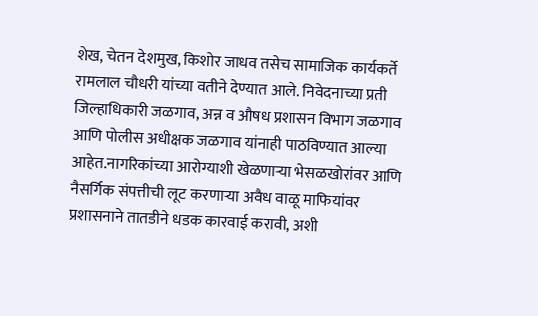शेख, चेतन देशमुख, किशोर जाधव तसेच सामाजिक कार्यकर्ते रामलाल चौधरी यांच्या वतीने देण्यात आले. निवेदनाच्या प्रती जिल्हाधिकारी जळगाव, अन्न व औषध प्रशासन विभाग जळगाव आणि पोलीस अधीक्षक जळगाव यांनाही पाठविण्यात आल्या आहेत.नागरिकांच्या आरोग्याशी खेळणाऱ्या भेसळखोरांवर आणि नैसर्गिक संपत्तीची लूट करणाऱ्या अवैध वाळू माफियांवर प्रशासनाने तातडीने धडक कारवाई करावी, अशी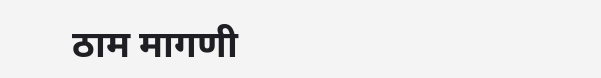ठाम मागणी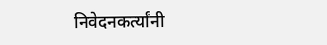निवेदनकर्त्यांनी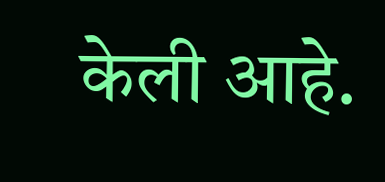केली आहे.